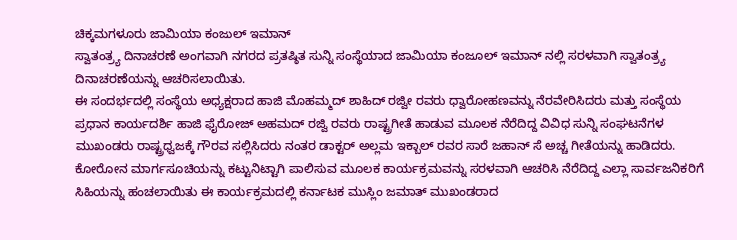ಚಿಕ್ಕಮಗಳೂರು ಜಾಮಿಯಾ ಕಂಜುಲ್ ಇಮಾನ್
ಸ್ವಾತಂತ್ರ್ಯ ದಿನಾಚರಣೆ ಅಂಗವಾಗಿ ನಗರದ ಪ್ರತಷ್ಠಿತ ಸುನ್ನಿ ಸಂಸ್ಥೆಯಾದ ಜಾಮಿಯಾ ಕಂಜೂಲ್ ಇಮಾನ್ ನಲ್ಲಿ ಸರಳವಾಗಿ ಸ್ವಾತಂತ್ರ್ಯ ದಿನಾಚರಣೆಯನ್ನು ಆಚರಿಸಲಾಯಿತು.
ಈ ಸಂದರ್ಭದಲ್ಲಿ ಸಂಸ್ಥೆಯ ಅಧ್ಯಕ್ಷರಾದ ಹಾಜಿ ಮೊಹಮ್ಮದ್ ಶಾಹಿದ್ ರಜ್ವೀ ರವರು ಧ್ವಾರೋಹಣವನ್ನು ನೆರವೇರಿಸಿದರು ಮತ್ತು ಸಂಸ್ಥೆಯ ಪ್ರಧಾನ ಕಾರ್ಯದರ್ಶಿ ಹಾಜಿ ಫೈರೋಜ್ ಅಹಮದ್ ರಜ್ವಿ ರವರು ರಾಷ್ಟ್ರಗೀತೆ ಹಾಡುವ ಮೂಲಕ ನೆರೆದಿದ್ದ ವಿವಿಧ ಸುನ್ನಿ ಸಂಘಟನೆಗಳ ಮುಖಂಡರು ರಾಷ್ಟ್ರಧ್ವಜಕ್ಕೆ ಗೌರವ ಸಲ್ಲಿಸಿದರು ನಂತರ ಡಾಕ್ಟರ್ ಅಲ್ಲಮ ಇಕ್ಬಾಲ್ ರವರ ಸಾರೆ ಜಹಾನ್ ಸೆ ಅಚ್ಚ ಗೀತೆಯನ್ನು ಹಾಡಿದರು.
ಕೋರೋನ ಮಾರ್ಗಸೂಚಿಯನ್ನು ಕಟ್ಟುನಿಟ್ಟಾಗಿ ಪಾಲಿಸುವ ಮೂಲಕ ಕಾರ್ಯಕ್ರಮವನ್ನು ಸರಳವಾಗಿ ಆಚರಿಸಿ ನೆರೆದಿದ್ದ ಎಲ್ಲಾ ಸಾರ್ವಜನಿಕರಿಗೆ ಸಿಹಿಯನ್ನು ಹಂಚಲಾಯಿತು ಈ ಕಾರ್ಯಕ್ರಮದಲ್ಲಿ ಕರ್ನಾಟಕ ಮುಸ್ಲಿಂ ಜಮಾತ್ ಮುಖಂಡರಾದ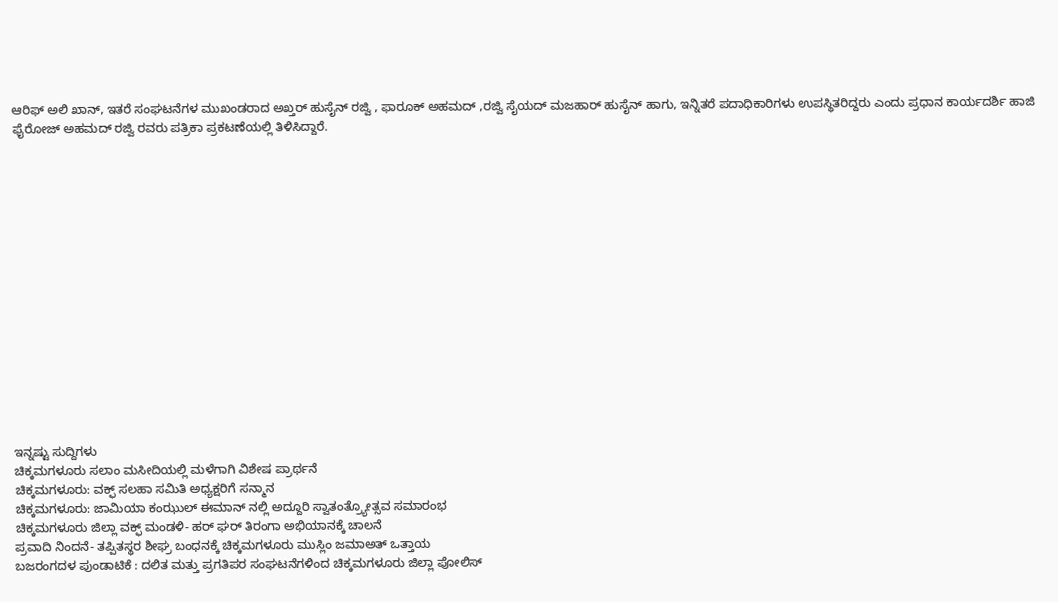ಆರಿಫ್ ಅಲಿ ಖಾನ್, ಇತರೆ ಸಂಘಟನೆಗಳ ಮುಖಂಡರಾದ ಅಖ್ತರ್ ಹುಸೈನ್ ರಜ್ವಿ , ಫಾರೂಕ್ ಅಹಮದ್ ,ರಜ್ವಿ ಸೈಯದ್ ಮಜಹಾರ್ ಹುಸೈನ್ ಹಾಗು, ಇನ್ನಿತರೆ ಪದಾಧಿಕಾರಿಗಳು ಉಪಸ್ಥಿತರಿದ್ದರು ಎಂದು ಪ್ರಧಾನ ಕಾರ್ಯದರ್ಶಿ ಹಾಜಿ ಫೈರೋಜ್ ಅಹಮದ್ ರಜ್ವಿ ರವರು ಪತ್ರಿಕಾ ಪ್ರಕಟಣೆಯಲ್ಲಿ ತಿಳಿಸಿದ್ದಾರೆ.
















ಇನ್ನಷ್ಟು ಸುದ್ದಿಗಳು
ಚಿಕ್ಕಮಗಳೂರು ಸಲಾಂ ಮಸೀದಿಯಲ್ಲಿ ಮಳೆಗಾಗಿ ವಿಶೇಷ ಪ್ರಾರ್ಥನೆ
ಚಿಕ್ಕಮಗಳೂರು: ವಕ್ಫ್ ಸಲಹಾ ಸಮಿತಿ ಅಧ್ಯಕ್ಷರಿಗೆ ಸನ್ಮಾನ
ಚಿಕ್ಕಮಗಳೂರು: ಜಾಮಿಯಾ ಕಂಝುಲ್ ಈಮಾನ್ ನಲ್ಲಿ ಅದ್ದೂರಿ ಸ್ವಾತಂತ್ರ್ಯೋತ್ಸವ ಸಮಾರಂಭ
ಚಿಕ್ಕಮಗಳೂರು ಜಿಲ್ಲಾ ವಕ್ಫ್ ಮಂಡಳಿ- ಹರ್ ಘರ್ ತಿರಂಗಾ ಅಭಿಯಾನಕ್ಕೆ ಚಾಲನೆ
ಪ್ರವಾದಿ ನಿಂದನೆ- ತಪ್ಪಿತಸ್ಥರ ಶೀಘ್ರ ಬಂಧನಕ್ಕೆ ಚಿಕ್ಕಮಗಳೂರು ಮುಸ್ಲಿಂ ಜಮಾಅತ್ ಒತ್ತಾಯ
ಬಜರಂಗದಳ ಪುಂಡಾಟಿಕೆ : ದಲಿತ ಮತ್ತು ಪ್ರಗತಿಪರ ಸಂಘಟನೆಗಳಿಂದ ಚಿಕ್ಕಮಗಳೂರು ಜಿಲ್ಲಾ ಪೋಲಿಸ್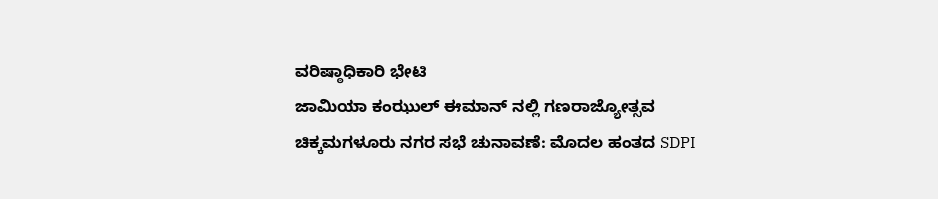ವರಿಷ್ಠಾಧಿಕಾರಿ ಭೇಟಿ
ಜಾಮಿಯಾ ಕಂಝುಲ್ ಈಮಾನ್ ನಲ್ಲಿ ಗಣರಾಜ್ಯೋತ್ಸವ
ಚಿಕ್ಕಮಗಳೂರು ನಗರ ಸಭೆ ಚುನಾವಣೆ: ಮೊದಲ ಹಂತದ SDPI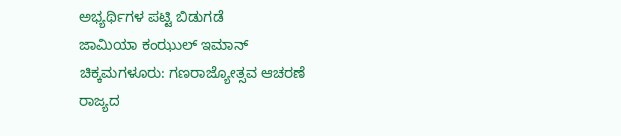ಅಭ್ಯರ್ಥಿಗಳ ಪಟ್ಟಿ ಬಿಡುಗಡೆ
ಜಾಮಿಯಾ ಕಂಝುಲ್ ಇಮಾನ್ ಚಿಕ್ಕಮಗಳೂರು: ಗಣರಾಜ್ಯೋತ್ಸವ ಆಚರಣೆ
ರಾಜ್ಯದ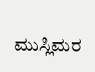ಮುಸ್ಲಿಮರ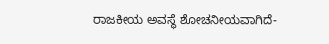ರಾಜಕೀಯ ಅವಸ್ಥೆ ಶೋಚನೀಯವಾಗಿದೆ-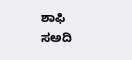ಶಾಫಿ ಸಅದಿ